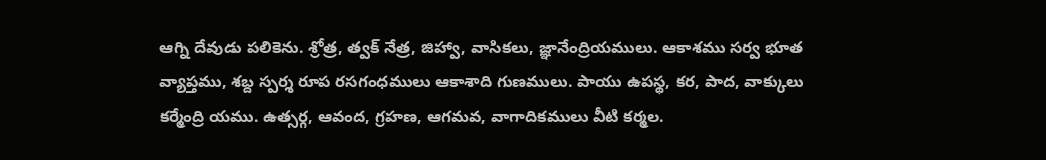ఆగ్ని దేవుడు పలికెను. శ్రోత్ర, త్వక్ నేత్ర, జిహ్వా, వాసికలు, జ్ఞానేంద్రియములు. ఆకాశము సర్వ భూత వ్యాప్తము, శబ్ద స్పర్శ రూప రసగంధములు ఆకాశాది గుణములు. పాయు ఉపస్థ, కర, పాద, వాక్కులు కర్మేంద్రి యము. ఉత్సర్గ, ఆవంద, గ్రహణ, ఆగమవ, వాగాదికములు వీటి కర్మల.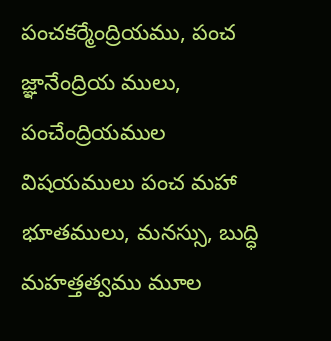పంచకర్మేంద్రియము, పంచ జ్ఞానేంద్రియ ములు, పంచేంద్రియముల విషయములు పంచ మహా భూతములు, మనస్సు, బుద్ధి మహత్తత్వము మూల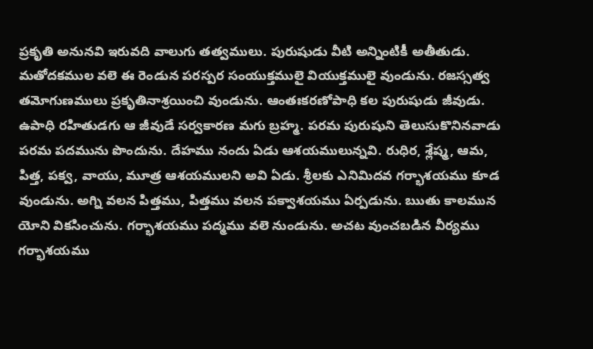ప్రకృతి అనునవి ఇరువది వాలుగు తత్వములు. పురుషుడు వీటి అన్నింటికీ అతీతుడు. మతోదకముల వలె ఈ రెండున పరస్పర సంయుక్తములై వియుక్తములై వుండును. రజస్సత్వ తమోగుణములు ప్రకృతినాశ్రయించి వుండును. ఆంతఃకరణోపాధి కల పురుషుడు జీవుడు. ఉపాధి రహితుడగు ఆ జీవుడే సర్వకారణ మగు బ్రహ్మ. పరమ పురుషుని తెలుసుకొనినవాడు పరమ పదమును పొందును. దేహము నందు ఏడు ఆశయములున్నవి. రుధిర, శ్లేష్మ, ఆమ, పిత్త, పక్వ, వాయు, మూత్ర ఆశయములని అవి ఏడు. శ్రీలకు ఎనిమిదవ గర్భాశయము కూడ వుండును. అగ్ని వలన పిత్తము, పిత్తము వలన పక్వాశయము ఏర్పడును. ఋతు కాలమున యోని వికసించును. గర్భాశయము పద్మము వలె నుండును. అచట వుంచబడిన వీర్యము గర్భాశయము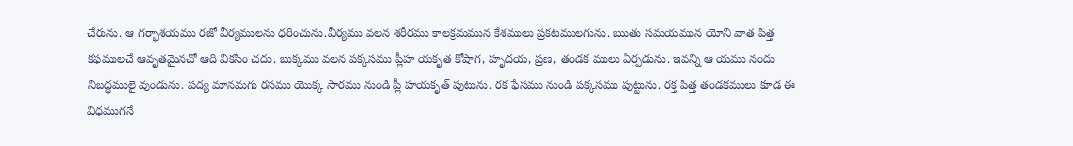చేరును. ఆ గర్భాశయము రజో వీర్యములను ధరించును.వీర్యము వలన శరీరము కాలక్రమమున కేశములు ప్రకటములగును. ఋతు సమయమున యోని వాత పిత్త కఫములచే ఆవృతమైనచో ఆది వికసిం చదు. బుక్కము వలన పక్కసము ప్లీహ యకృత కోషాగ, హృదయ, ప్రణ, తండక ములు ఏర్పడును. ఇవన్ని ఆ యము నందు నిబద్ధములై వుండును. పద్య మానమగు రసము యొక్క సారము నుండి ప్లీ హయకృత్ పుటును. రక ఫేసము నుండి పక్కసము పుట్టును. రక్త పిత్త తండకములు కూడ ఈ విధముగనే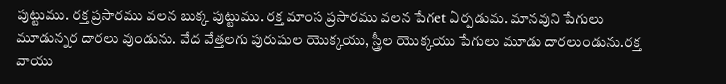పుట్టుము. రక్త ప్రసారము వలన బుక్క పుట్టుము. రక్త మాంస ప్రసారము వలన పేగet ఏర్పడుమ. మానవుని పేగులు మూడున్నర దారలు వుండును. వేద వేత్తలగు పురుషుల యొక్కయు, స్త్రీల యొక్కయు పేగులు మూడు దారలుండును.రక్త వాయు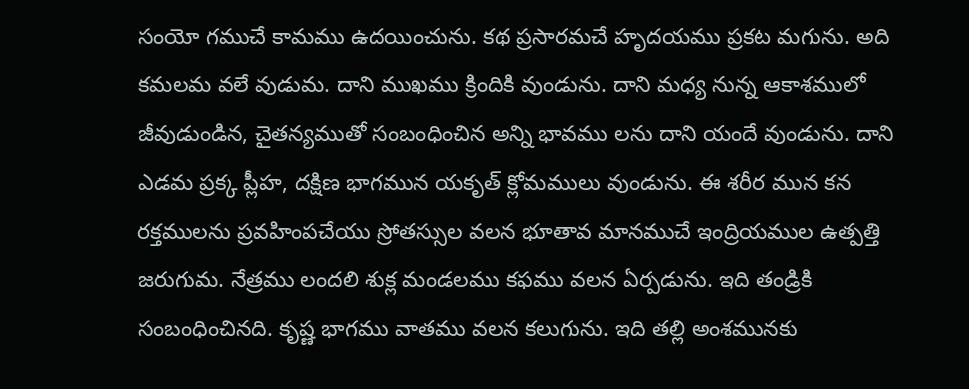సంయో గముచే కామము ఉదయించును. కథ ప్రసారమచే హృదయము ప్రకట మగును. అది కమలమ వలే వుడుమ. దాని ముఖము క్రిందికి వుండును. దాని మధ్య నున్న ఆకాశములో జీవుడుండిన, చైతన్యముతో సంబంధించిన అన్ని భావము లను దాని యందే వుండును. దాని ఎడమ ప్రక్క ప్లీహ, దక్షిణ భాగమున యకృత్ క్లోమములు వుండును. ఈ శరీర మున కన రక్తములను ప్రవహింపచేయు స్రోతస్సుల వలన భూతావ మానముచే ఇంద్రియముల ఉత్పత్తి జరుగుమ. నేత్రము లందలి శుక్ల మండలము కఫము వలన ఏర్పడును. ఇది తండ్రికి సంబంధించినది. కృష్ణ భాగము వాతము వలన కలుగును. ఇది తల్లి అంశమునకు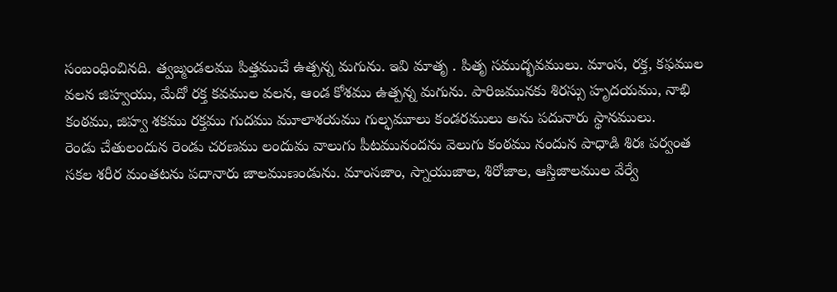సంబంధించినది. త్వజ్మండలము పిత్తముచే ఉత్పన్న మగును. ఇవి మాతృ . పితృ సముద్భవములు. మాంస, రక్త, కఫముల వలన జిహ్వయు, మేదో రక్త కవముల వలన, ఆండ కోశము ఉత్పన్న మగును. పారిజమునకు శిరస్సు హృదయము, నాభి కంఠము, జిహ్వ శకము రక్తము గుదము మూలాశయము గుల్ఫమూలు కండరములు అను పదునారు స్థానములు.
రెండు చేతులందున రెండు చరణము లందుమ వాలుగు పీటమునందను వెలుగు కంఠము నందున పాధాడి శిరః పర్వంత సకల శరీర మంతటను పదానారు జాలముణండును. మాంసజాం, స్నాయుజాల, శిరోజాల, ఆస్తిజాలముల వేర్వే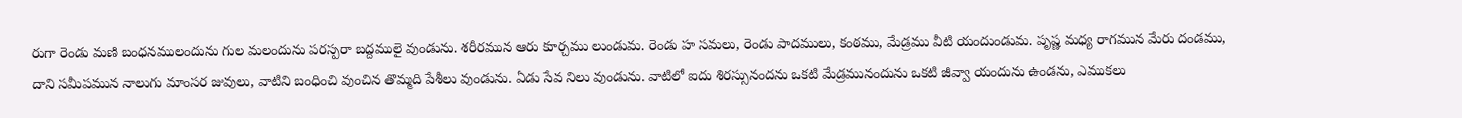రుగా రెండు మణి బంధనములందును గుల మలందును పరస్పరా బద్దములై వుండును. శరీరమున ఆరు కూర్చము లుండుమ. రెండు హ సమలు, రెండు పాదములు, కంఠము, మేడ్రము వీటి యందుండుమ. పృష్ణ మధ్య రాగమున మేరు దండము, దాని సమీపమున నాలుగు మాంసర జువులు, వాటిని బంధించి వుంచిన తొమ్మది పేశీలు వుండును. ఏడు సేవ నిలు వుండును. వాటిలో ఐదు శిరస్సునందను ఒకటి మేడ్రమునందును ఒకటి జీవ్వా యందును ఉండను, ఎముకలు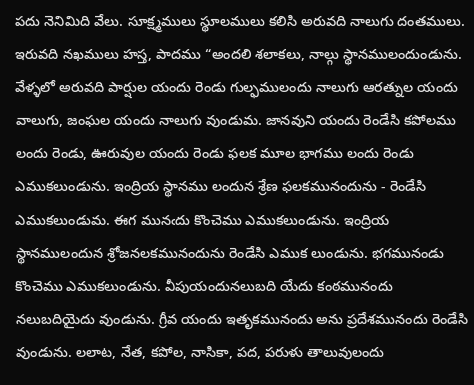పదు నెనిమిది వేలు. సూక్ష్మములు స్థూలములు కలిసి అరువది నాలుగు దంతములు. ఇరువది నఖములు హస్త, పాదము “అందలి శలాకలు, నాల్గు స్థానములందుండును. వేళ్ళలో అరువది పార్షుల యందు రెండు గుల్ఫములందు నాలుగు ఆరత్నుల యందు వాలుగు, జంఘల యందు నాలుగు వుండుమ. జానవుని యందు రెండేసి కపోలము లందు రెండు, ఊరువుల యందు రెండు ఫలక మూల భాగము లందు రెండు ఎముకలుండును. ఇంద్రియ స్థానము లందున శ్రేణ ఫలకమునందును - రెండేసి ఎముకలుండుమ. ఈగ మునఁదు కొంచెము ఎముకలుండును. ఇంద్రియ స్థానములందున శ్రోజనలకమునందును రెండేసి ఎముక లుండును. భగమునండు కొంచెము ఎముకలుండును. వీపుయందునలుబది యేదు కంఠమునందు నలుబదియైదు వుండును. గ్రీవ యందు ఇతృకమునందు అను ప్రదేశమునందు రెండేసి వుండును. లలాట, నేత, కపోల, నాసికా, పద, పరుళు తాలువులందు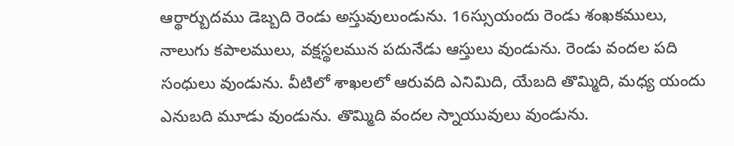ఆర్థార్బుదము డెబ్బది రెండు అస్తువులుండును. 16స్సుయందు రెండు శంఖకములు, నాలుగు కపాలములు, వక్షస్థలమున పదునేడు ఆస్తులు వుండును. రెండు వందల పది సంధులు వుండును. వీటిలో శాఖలలో ఆరువది ఎనిమిది, యేబది తొమ్మిది, మధ్య యందు ఎనుబది మూడు వుండును. తొమ్మిది వందల స్నాయువులు వుండును.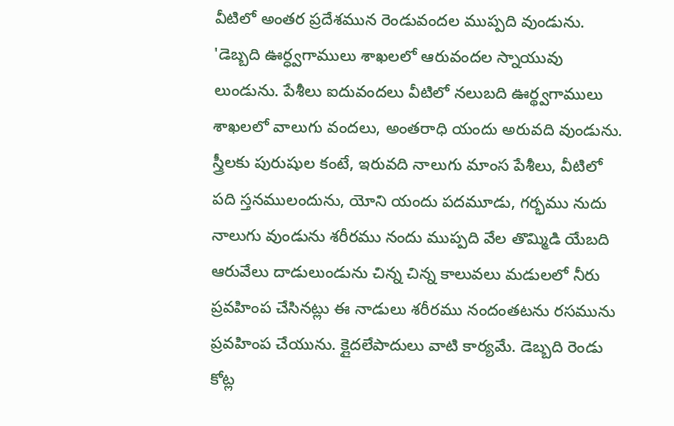వీటిలో అంతర ప్రదేశమున రెండువందల ముప్పది వుండును. 'డెబ్బది ఊర్ధ్వగాములు శాఖలలో ఆరువందల స్నాయువు లుండును. పేశీలు ఐదువందలు వీటిలో నలుబది ఊర్థ్వగాములు శాఖలలో వాలుగు వందలు, అంతరాధి యందు అరువది వుండును. స్త్రీలకు పురుషుల కంటే, ఇరువది నాలుగు మాంస పేశీలు, వీటిలో పది స్తనములందును, యోని యందు పదమూడు, గర్భము నుదు నాలుగు వుండును శరీరము నందు ముప్పది వేల తొమ్మిడి యేబది ఆరువేలు దాడులుండును చిన్న చిన్న కాలువలు మడులలో నీరు ప్రవహింప చేసినట్లు ఈ నాడులు శరీరము నందంతటను రసమును ప్రవహింప చేయును. క్లైదలేపాదులు వాటి కార్యమే. డెబ్బది రెండు కోట్ల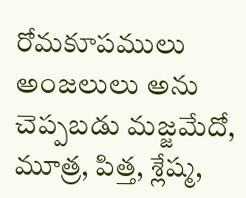రోమకూపములు అంజలులు అను చెప్పబడు మజ్జమేదో, మూత్ర, పిత్త, శ్లేష్మ,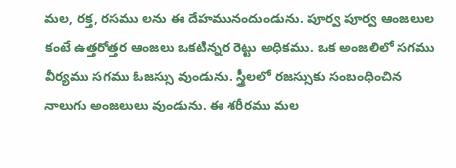మల, రక్త, రసము లను ఈ దేహమునందుండును. పూర్వ పూర్వ ఆంజలుల కంటే ఉత్తరోత్తర ఆంజలు ఒకటిన్నర రెట్టు అధికము. ఒక అంజలిలో సగము వీర్యము సగము ఓజస్సు వుండును. స్త్రీలలో రజస్సుకు సంబంధించిన నాలుగు అంజలులు వుండును. ఈ శరీరము మల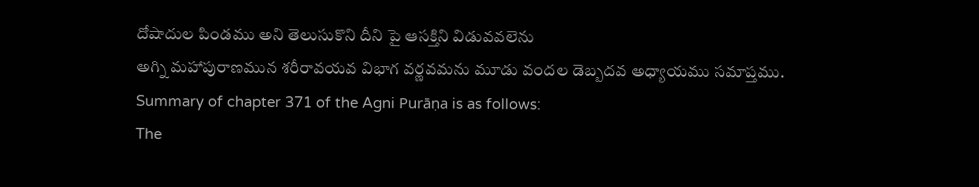దోషాదుల పిండము అని తెలుసుకొని దీని పై ఆసక్తిని విడువవలెను
అగ్ని మహాపురాణమున శరీరావయవ విభాగ వర్ణవమను మూడు వందల డెబ్బదవ అధ్యాయము సమాప్తము.
Summary of chapter 371 of the Agni Purāṇa is as follows:
The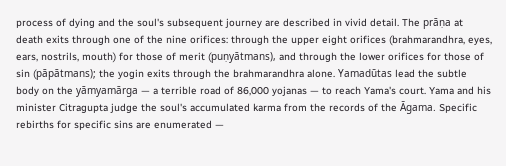process of dying and the soul's subsequent journey are described in vivid detail. The prāṇa at death exits through one of the nine orifices: through the upper eight orifices (brahmarandhra, eyes, ears, nostrils, mouth) for those of merit (puṇyātmans), and through the lower orifices for those of sin (pāpātmans); the yogin exits through the brahmarandhra alone. Yamadūtas lead the subtle body on the yāmyamārga — a terrible road of 86,000 yojanas — to reach Yama's court. Yama and his minister Citragupta judge the soul's accumulated karma from the records of the Āgama. Specific rebirths for specific sins are enumerated —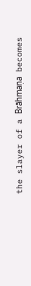the slayer of a Brāhmaṇa becomes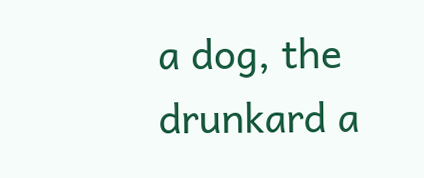a dog, the drunkard a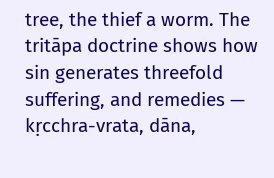tree, the thief a worm. The tritāpa doctrine shows how sin generates threefold suffering, and remedies — kṛcchra-vrata, dāna,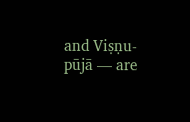and Viṣṇu-pūjā — are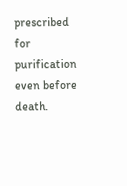prescribed for purification even before death.